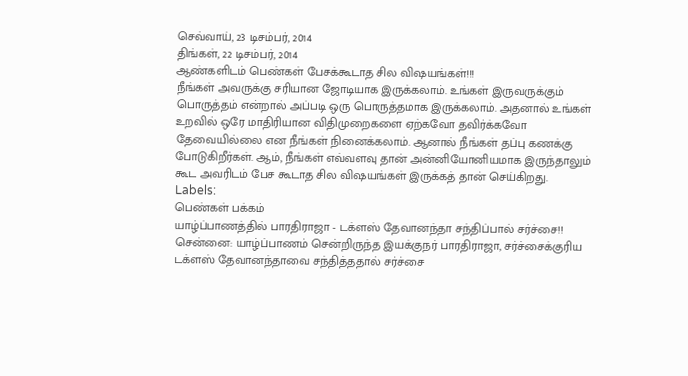செவ்வாய், 23 டிசம்பர், 2014
திங்கள், 22 டிசம்பர், 2014
ஆண்களிடம் பெண்கள் பேசக்கூடாத சில விஷயங்கள்!!!
நீங்கள் அவருக்கு சரியான ஜோடியாக இருக்கலாம். உங்கள் இருவருக்கும் பொருத்தம் என்றால் அப்படி ஒரு பொருத்தமாக இருக்கலாம். அதனால் உங்கள் உறவில் ஒரே மாதிரியான விதிமுறைகளை ஏற்கவோ தவிர்க்கவோ தேவையில்லை என நீங்கள் நினைக்கலாம். ஆனால் நீங்கள் தப்பு கணக்கு போடுகிறீர்கள். ஆம், நீங்கள் எவ்வளவு தான் அன்னியோனியமாக இருந்தாலும் கூட அவரிடம் பேச கூடாத சில விஷயங்கள் இருக்கத் தான் செய்கிறது.
Labels:
பெண்கள் பக்கம்
யாழ்ப்பாணத்தில் பாரதிராஜா - டக்ளஸ் தேவானந்தா சந்திப்பால் சர்ச்சை!!
சென்னை: யாழ்ப்பாணம் சென்றிருந்த இயக்குநர் பாரதிராஜா, சர்ச்சைக்குரிய டக்ளஸ் தேவானந்தாவை சந்தித்ததால் சர்ச்சை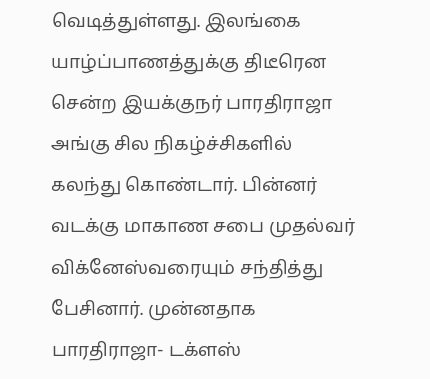வெடித்துள்ளது. இலங்கை யாழ்ப்பாணத்துக்கு திடீரென சென்ற இயக்குநர் பாரதிராஜா அங்கு சில நிகழ்ச்சிகளில் கலந்து கொண்டார். பின்னர் வடக்கு மாகாண சபை முதல்வர் விக்னேஸ்வரையும் சந்தித்து பேசினார். முன்னதாக பாரதிராஜா- டக்ளஸ்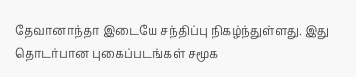தேவானாந்தா இடையே சந்திப்பு நிகழ்ந்துள்ளது. இது தொடர்பான புகைப்படங்கள் சமூக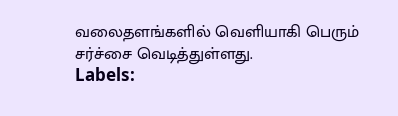வலைதளங்களில் வெளியாகி பெரும் சர்ச்சை வெடித்துள்ளது.
Labels: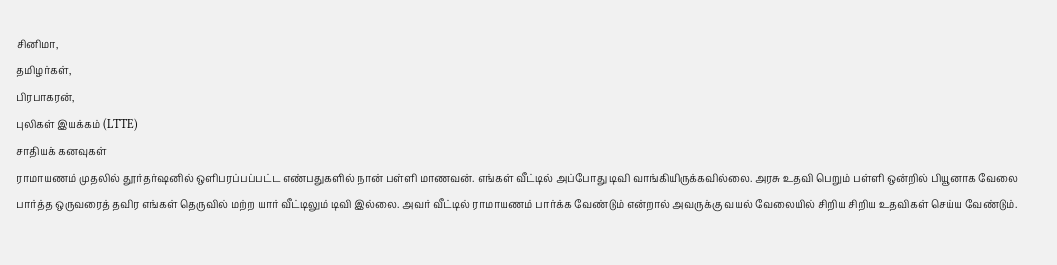சினிமா,
தமிழர்கள்,
பிரபாகரன்,
புலிகள் இயக்கம் (LTTE)
சாதியக் கனவுகள்
ராமாயணம் முதலில் தூர்தர்ஷனில் ஒளிபரப்பப்பட்ட எண்பதுகளில் நான் பள்ளி மாணவன். எங்கள் வீட்டில் அப்போது டிவி வாங்கியிருக்கவில்லை. அரசு உதவி பெறும் பள்ளி ஒன்றில் பியூனாக வேலை பார்த்த ஒருவரைத் தவிர எங்கள் தெருவில் மற்ற யார் வீட்டிலும் டிவி இல்லை. அவர் வீட்டில் ராமாயணம் பார்க்க வேண்டும் என்றால் அவருக்கு வயல் வேலையில் சிறிய சிறிய உதவிகள் செய்ய வேண்டும்.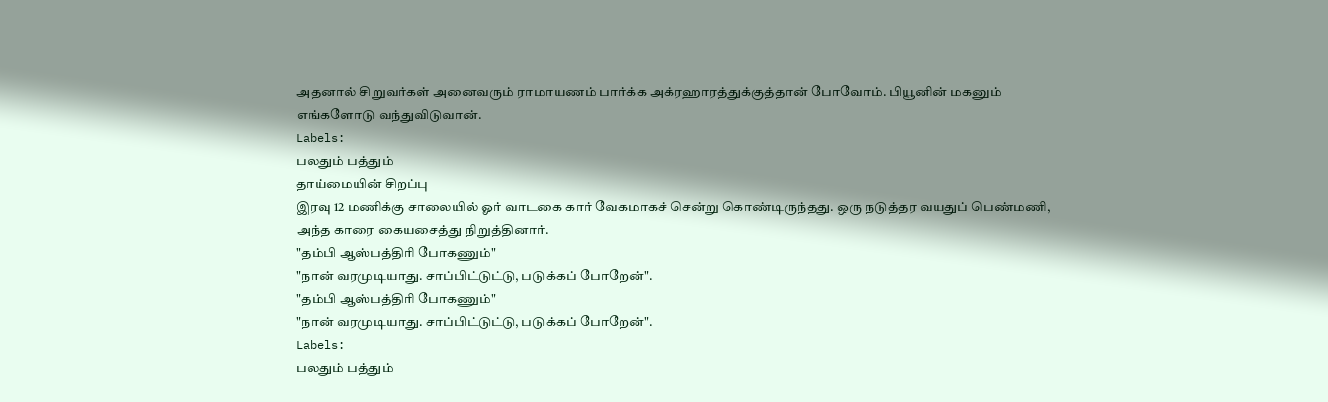அதனால் சிறுவர்கள் அனைவரும் ராமாயணம் பார்க்க அக்ரஹாரத்துக்குத்தான் போவோம். பியூனின் மகனும் எங்களோடு வந்துவிடுவான்.
Labels:
பலதும் பத்தும்
தாய்மையின் சிறப்பு
இரவு 12 மணிக்கு சாலையில் ஓர் வாடகை கார் வேகமாகச் சென்று கொண்டிருந்தது. ஒரு நடுத்தர வயதுப் பெண்மணி, அந்த காரை கையசைத்து நிறுத்தினார்.
"தம்பி ஆஸ்பத்திரி போகணும்"
"நான் வரமுடியாது. சாப்பிட்டுட்டு, படுக்கப் போறேன்".
"தம்பி ஆஸ்பத்திரி போகணும்"
"நான் வரமுடியாது. சாப்பிட்டுட்டு, படுக்கப் போறேன்".
Labels:
பலதும் பத்தும்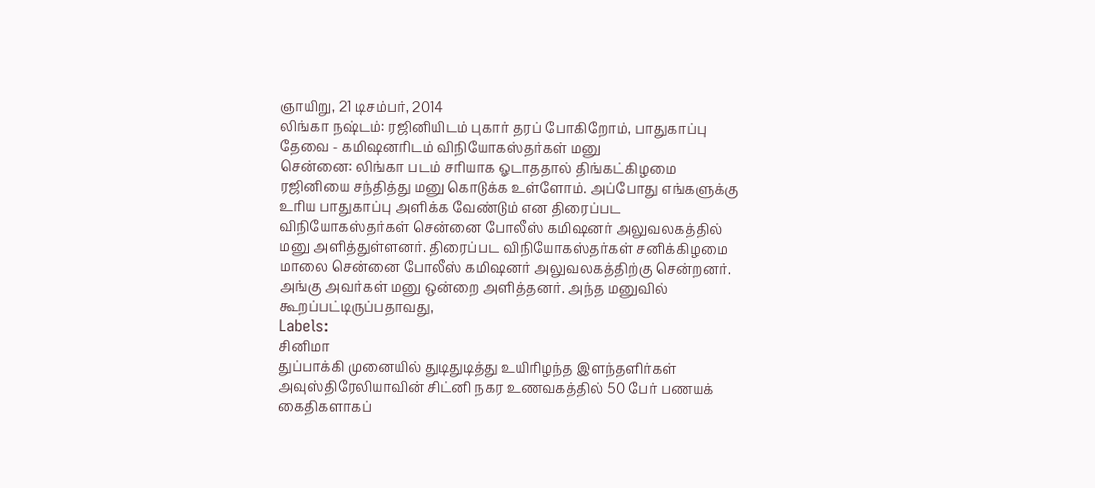ஞாயிறு, 21 டிசம்பர், 2014
லிங்கா நஷ்டம்: ரஜினியிடம் புகார் தரப் போகிறோம், பாதுகாப்பு தேவை - கமிஷனரிடம் விநியோகஸ்தர்கள் மனு
சென்னை: லிங்கா படம் சரியாக ஓடாததால் திங்கட்கிழமை ரஜினியை சந்தித்து மனு கொடுக்க உள்ளோம். அப்போது எங்களுக்கு உரிய பாதுகாப்பு அளிக்க வேண்டும் என திரைப்பட விநியோகஸ்தர்கள் சென்னை போலீஸ் கமிஷனர் அலுவலகத்தில் மனு அளித்துள்ளனர். திரைப்பட விநியோகஸ்தர்கள் சனிக்கிழமை மாலை சென்னை போலீஸ் கமிஷனர் அலுவலகத்திற்கு சென்றனர். அங்கு அவர்கள் மனு ஒன்றை அளித்தனர். அந்த மனுவில் கூறப்பட்டிருப்பதாவது,
Labels:
சினிமா
துப்பாக்கி முனையில் துடிதுடித்து உயிரிழந்த இளந்தளிர்கள்
அவுஸ்திரேலியாவின் சிட்னி நகர உணவகத்தில் 50 பேர் பணயக் கைதிகளாகப்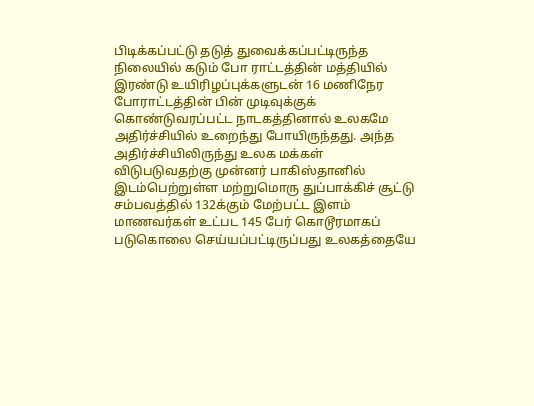பிடிக்கப்பட்டு தடுத் துவைக்கப்பட்டிருந்த நிலையில் கடும் போ ராட்டத்தின் மத்தியில் இரண்டு உயிரிழப்புக்களுடன் 16 மணிநேர போராட்டத்தின் பின் முடிவுக்குக் கொண்டுவரப்பட்ட நாடகத்தினால் உலகமே அதிர்ச்சியில் உறைந்து போயிருந்தது. அந்த அதிர்ச்சியிலிருந்து உலக மக்கள் விடுபடுவதற்கு முன்னர் பாகிஸ்தானில் இடம்பெற்றுள்ள மற்றுமொரு துப்பாக்கிச் சூட்டு சம்பவத்தில் 132க்கும் மேற்பட்ட இளம் மாணவர்கள் உட்பட 145 பேர் கொடூரமாகப் படுகொலை செய்யப்பட்டிருப்பது உலகத்தையே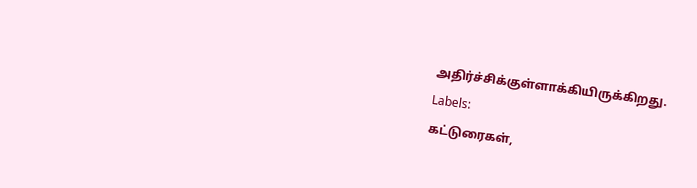அதிர்ச்சிக்குள்ளாக்கியிருக்கிறது.
Labels:
கட்டுரைகள்,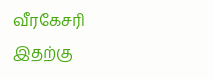வீரகேசரி
இதற்கு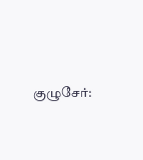குழுசேர்: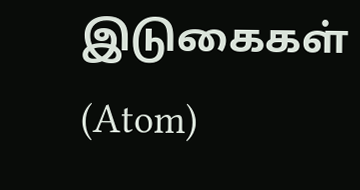இடுகைகள் (Atom)